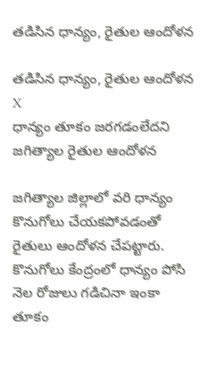తడిసిన ధాన్యం, రైతుల ఆందోళన

తడిసిన ధాన్యం, రైతుల ఆందోళన
X
ధాన్యం తూకం జరగడంలేదని జగిత్యాల రైతుల ఆందోళన

జగిత్యాల జిల్లాలో వరి ధాన్యం కొనుగోలు చేయకపోవడంతో రైతులు ఆందోళన చేపట్టారు. కొనుగోలు కేంద్రంలో ధాన్యం పోసి నెల రోజులు గడిచినా ఇంకా తూకం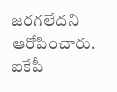జరగలేదని ఆరోపించారు. ఐకేపీ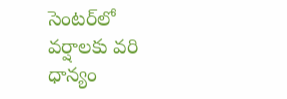సెంటర్‌లో వర్షాలకు వరి ధాన్యం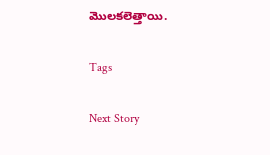మొలకలెత్తాయి.

Tags

Next Story